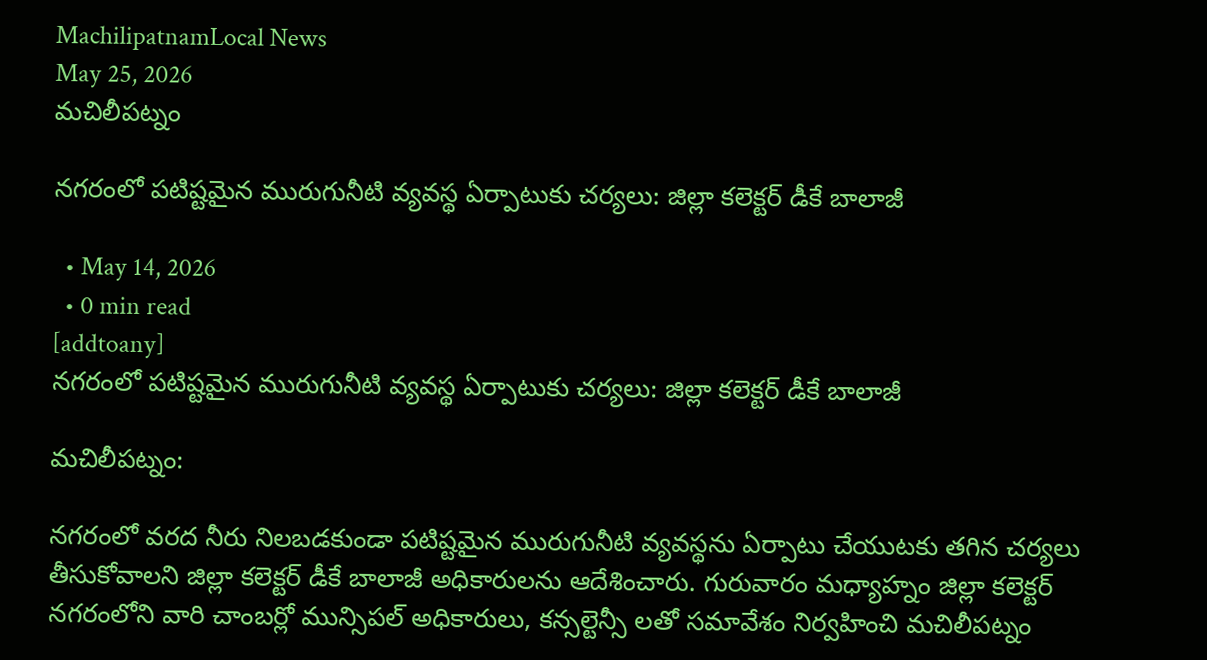MachilipatnamLocal News
May 25, 2026
మచిలీపట్నం

నగరంలో పటిష్టమైన మురుగునీటి వ్యవస్థ ఏర్పాటుకు చర్యలు: జిల్లా కలెక్టర్ డీకే బాలాజీ

  • May 14, 2026
  • 0 min read
[addtoany]
నగరంలో పటిష్టమైన మురుగునీటి వ్యవస్థ ఏర్పాటుకు చర్యలు: జిల్లా కలెక్టర్ డీకే బాలాజీ

మచిలీపట్నం:

నగరంలో వరద నీరు నిలబడకుండా పటిష్టమైన మురుగునీటి వ్యవస్థను ఏర్పాటు చేయుటకు తగిన చర్యలు తీసుకోవాలని జిల్లా కలెక్టర్ డీకే బాలాజీ అధికారులను ఆదేశించారు. గురువారం మధ్యాహ్నం జిల్లా కలెక్టర్ నగరంలోని వారి చాంబర్లో మున్సిపల్ అధికారులు, కన్సల్టెన్సీ లతో సమావేశం నిర్వహించి మచిలీపట్నం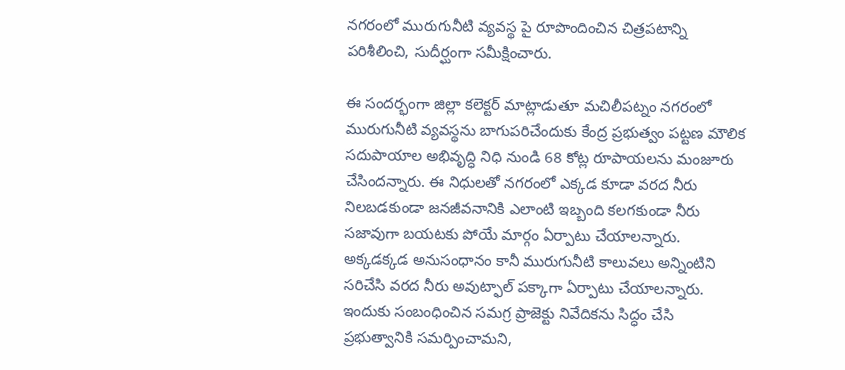నగరంలో మురుగునీటి వ్యవస్థ పై రూపొందించిన చిత్రపటాన్ని పరిశీలించి, సుదీర్ఘంగా సమీక్షించారు.

ఈ సందర్భంగా జిల్లా కలెక్టర్ మాట్లాడుతూ మచిలీపట్నం నగరంలో మురుగునీటి వ్యవస్థను బాగుపరిచేందుకు కేంద్ర ప్రభుత్వం పట్టణ మౌలిక సదుపాయాల అభివృద్ధి నిధి నుండి 68 కోట్ల రూపాయలను మంజూరు చేసిందన్నారు. ఈ నిధులతో నగరంలో ఎక్కడ కూడా వరద నీరు నిలబడకుండా జనజీవనానికి ఎలాంటి ఇబ్బంది కలగకుండా నీరు సజావుగా బయటకు పోయే మార్గం ఏర్పాటు చేయాలన్నారు. అక్కడక్కడ అనుసంధానం కానీ మురుగునీటి కాలువలు అన్నింటిని సరిచేసి వరద నీరు అవుట్ఫాల్ పక్కాగా ఏర్పాటు చేయాలన్నారు. ఇందుకు సంబంధించిన సమగ్ర ప్రాజెక్టు నివేదికను సిద్ధం చేసి ప్రభుత్వానికి సమర్పించామని,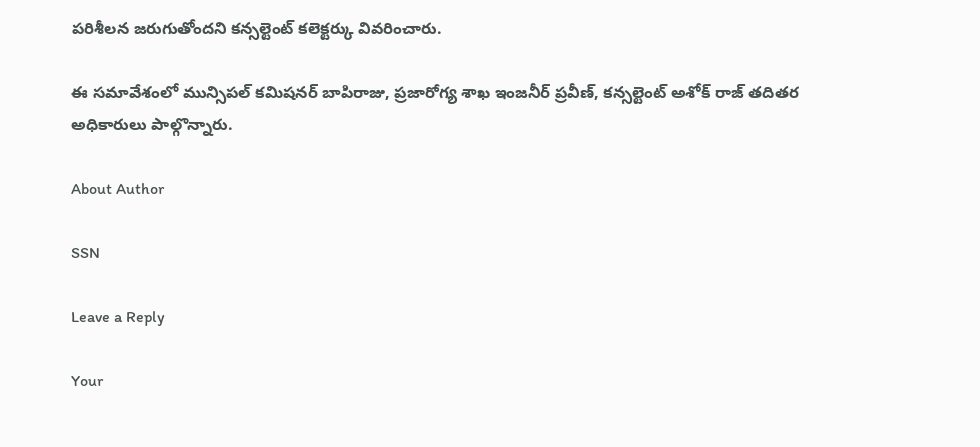పరిశీలన జరుగుతోందని కన్సల్టెంట్ కలెక్టర్కు వివరించారు.

ఈ సమావేశంలో మున్సిపల్ కమిషనర్ బాపిరాజు, ప్రజారోగ్య శాఖ ఇంజనీర్ ప్రవీణ్, కన్సల్టెంట్ అశోక్ రాజ్ తదితర అధికారులు పాల్గొన్నారు.

About Author

SSN

Leave a Reply

Your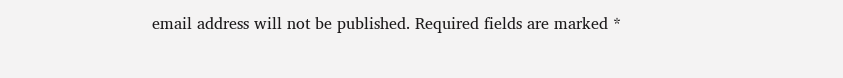email address will not be published. Required fields are marked *